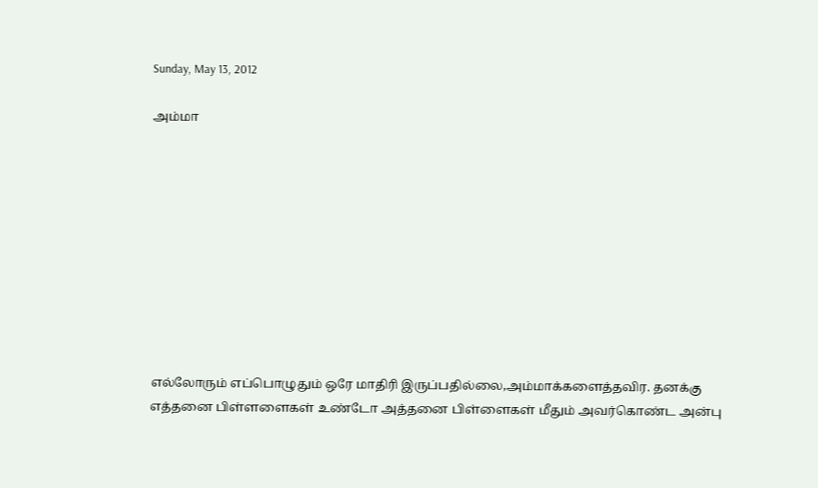Sunday, May 13, 2012

அம்மா










எல்லோரும் எப்பொழுதும் ஒரே மாதிரி இருப்பதில்லை,அம்மாக்களைத்தவிர. தனக்கு எத்தனை பிள்ளளைகள் உண்டோ அத்தனை பிள்ளைகள் மீதும் அவர்கொண்ட அன்பு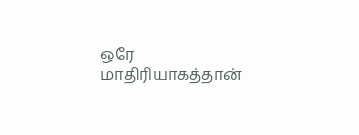ஒரே மாதிரியாகத்தான்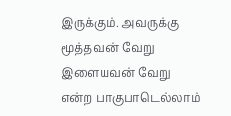இருக்கும். அவருக்கு மூத்தவன் வேறு இளையவன் வேறு என்ற பாகுபாடெல்லாம்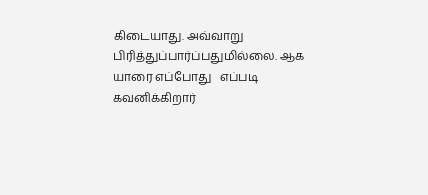கிடையாது. அவ்வாறு பிரித்துப்பார்ப்பதுமில்லை. ஆக யாரை எப்போது   எப்படி கவனிக்கிறார்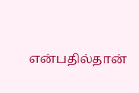என்பதில்தான்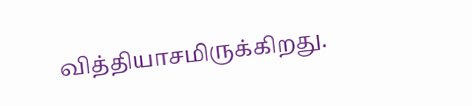வித்தியாசமிருக்கிறது.